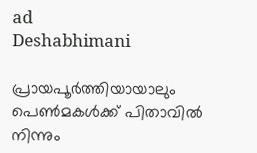ad
Deshabhimani

പ്രായപൂർത്തിയായാലും പെൺമകൾക്ക് പിതാവിൽ നിന്നും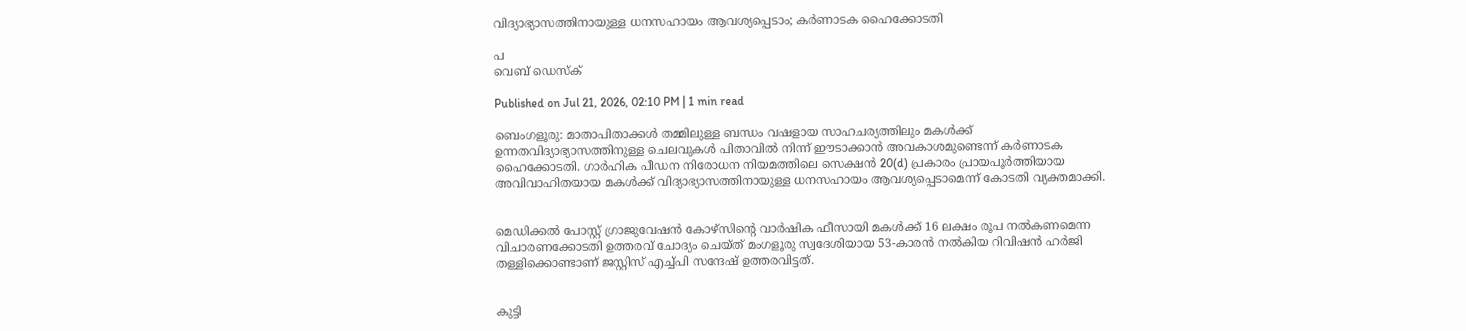വിദ്യാഭ്യാസത്തിനായുള്ള ധനസഹായം ആവശ്യപ്പെടാം; കര്‍ണാടക ഹൈക്കോടതി

പ
വെബ് ഡെസ്ക്

Published on Jul 21, 2026, 02:10 PM | 1 min read

ബെംഗളൂരു: മാതാപിതാക്കൾ തമ്മിലുള്ള ബന്ധം വഷളായ സാഹചര്യത്തിലും മകൾക്ക് ഉന്നതവിദ്യാഭ്യാസത്തിനുള്ള ചെലവുകൾ പിതാവിൽ നിന്ന് ഈടാക്കാൻ അവകാശമുണ്ടെന്ന് കർണാടക ഹൈക്കോടതി. ഗാർഹിക പീഡന നിരോധന നിയമത്തിലെ സെക്ഷൻ 20(d) പ്രകാരം പ്രായപൂർത്തിയായ അവിവാഹിതയായ മകൾക്ക് വിദ്യാഭ്യാസത്തിനായുള്ള ധനസഹായം ആവശ്യപ്പെടാമെന്ന് കോടതി വ്യക്തമാക്കി.


മെഡിക്കൽ പോസ്റ്റ് ഗ്രാജുവേഷൻ കോഴ്‌സിന്റെ വാർഷിക ഫീസായി മകൾക്ക് 16 ലക്ഷം രൂപ നൽകണമെന്ന വിചാരണക്കോടതി ഉത്തരവ് ചോദ്യം ചെയ്ത് മംഗളൂരു സ്വദേശിയായ 53-കാരൻ നൽകിയ റിവിഷൻ ഹർജി തള്ളിക്കൊണ്ടാണ് ജസ്റ്റിസ് എച്ച്പി സന്ദേഷ് ഉത്തരവിട്ടത്.


കുട്ടി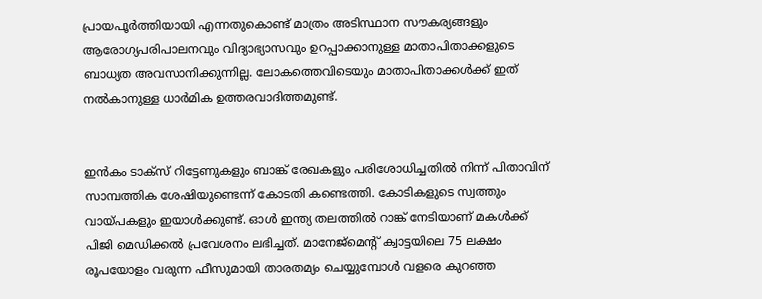പ്രായപൂർത്തിയായി എന്നതുകൊണ്ട് മാത്രം അടിസ്ഥാന സൗകര്യങ്ങളും ആരോഗ്യപരിപാലനവും വിദ്യാഭ്യാസവും ഉറപ്പാക്കാനുള്ള മാതാപിതാക്കളുടെ ബാധ്യത അവസാനിക്കുന്നില്ല. ലോകത്തെവിടെയും മാതാപിതാക്കൾക്ക് ഇത് നൽകാനുള്ള ധാർമിക ഉത്തരവാദിത്തമുണ്ട്.


ഇൻകം ടാക്സ് റിട്ടേണുകളും ബാങ്ക് രേഖകളും പരിശോധിച്ചതിൽ നിന്ന് പിതാവിന് സാമ്പത്തിക ശേഷിയുണ്ടെന്ന് കോടതി കണ്ടെത്തി. കോടികളുടെ സ്വത്തും വായ്പകളും ഇയാൾക്കുണ്ട്. ഓൾ ഇന്ത്യ തലത്തിൽ റാങ്ക് നേടിയാണ് മകൾക്ക് പിജി മെഡിക്കൽ പ്രവേശനം ലഭിച്ചത്. മാനേജ്‌മെന്റ് ക്വാട്ടയിലെ 75 ലക്ഷം രൂപയോളം വരുന്ന ഫീസുമായി താരതമ്യം ചെയ്യുമ്പോൾ വളരെ കുറഞ്ഞ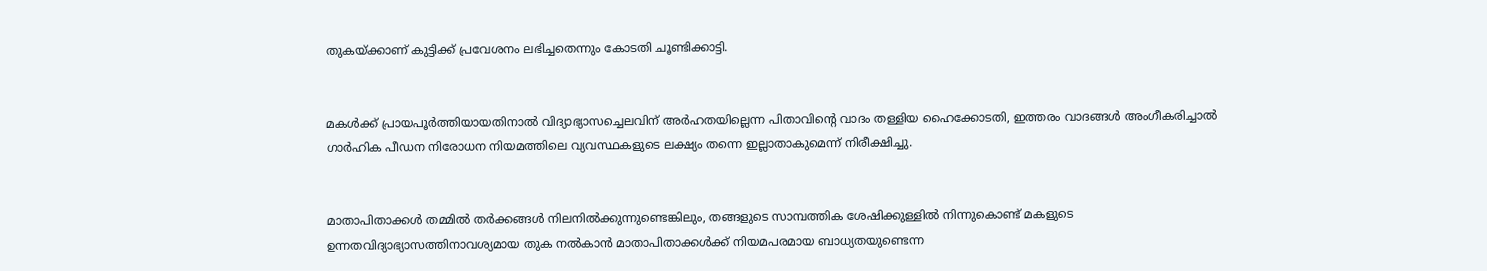തുകയ്ക്കാണ് കുട്ടിക്ക് പ്രവേശനം ലഭിച്ചതെന്നും കോടതി ചൂണ്ടിക്കാട്ടി.


മകൾക്ക് പ്രായപൂർത്തിയായതിനാൽ വിദ്യാഭ്യാസച്ചെലവിന് അർഹതയില്ലെന്ന പിതാവിന്റെ വാദം തള്ളിയ ഹൈക്കോടതി, ഇത്തരം വാദങ്ങൾ അംഗീകരിച്ചാൽ ഗാർഹിക പീഡന നിരോധന നിയമത്തിലെ വ്യവസ്ഥകളുടെ ലക്ഷ്യം തന്നെ ഇല്ലാതാകുമെന്ന് നിരീക്ഷിച്ചു.


മാതാപിതാക്കൾ തമ്മിൽ തർക്കങ്ങൾ നിലനിൽക്കുന്നുണ്ടെങ്കിലും, തങ്ങളുടെ സാമ്പത്തിക ശേഷിക്കുള്ളിൽ നിന്നുകൊണ്ട് മകളുടെ ഉന്നതവിദ്യാഭ്യാസത്തിനാവശ്യമായ തുക നൽകാൻ മാതാപിതാക്കൾക്ക് നിയമപരമായ ബാധ്യതയുണ്ടെന്ന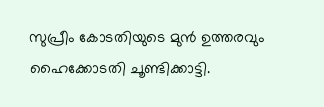സുപ്രീം കോടതിയുടെ മുൻ ഉത്തരവും ഹൈക്കോടതി ചൂണ്ടിക്കാട്ടി.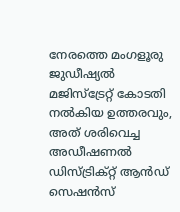നേരത്തെ മംഗളൂരു ജുഡീഷ്യൽ മജിസ്‌ട്രേറ്റ് കോടതി നൽകിയ ഉത്തരവും, അത് ശരിവെച്ച അഡീഷണൽ ഡിസ്ട്രിക്റ്റ് ആൻഡ് സെഷൻസ്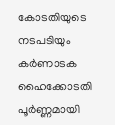കോടതിയുടെ നടപടിയും കർണാടക ഹൈക്കോടതി പൂർണ്ണമായി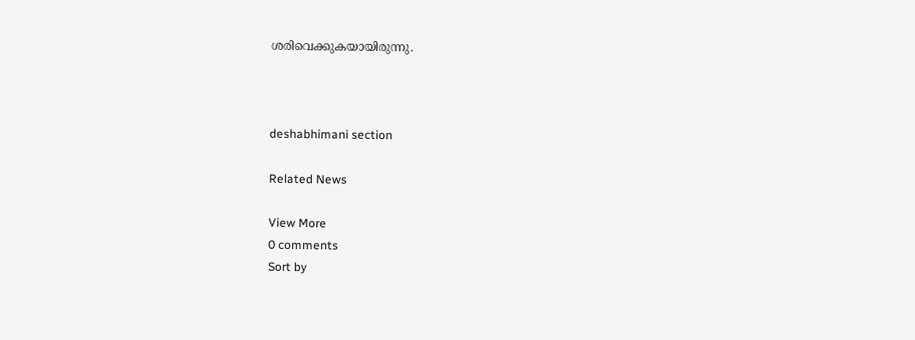ശരിവെക്കുകയായിരുന്നു.



deshabhimani section

Related News

View More
0 comments
Sort by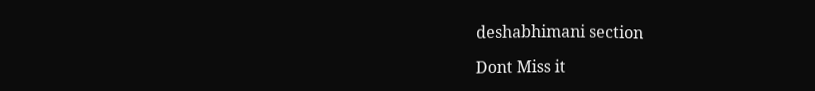deshabhimani section

Dont Miss it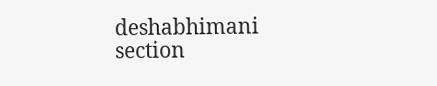deshabhimani section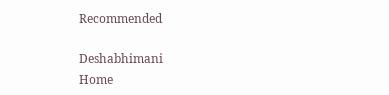Recommended

Deshabhimani
Home